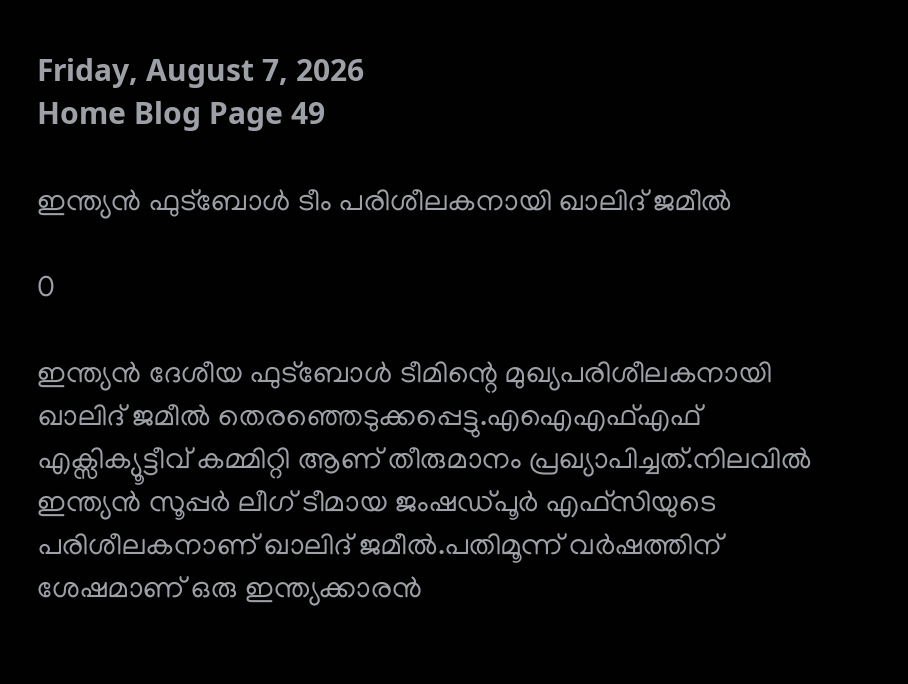Friday, August 7, 2026
Home Blog Page 49

ഇന്ത്യന്‍ ഫുട്‌ബോള്‍ ടീം പരിശീലകനായി ഖാലിദ് ജമീല്‍

0

ഇന്ത്യന്‍ ദേശീയ ഫുട്ബോള്‍ ടീമിന്റെ മുഖ്യപരിശീലകനായി ഖാലിദ് ജമീല്‍ തെരഞ്ഞെടുക്കപ്പെട്ടു.എഐഎഫ്എഫ് എക്സിക്യൂട്ടീവ് കമ്മിറ്റി ആണ് തീരുമാനം പ്രഖ്യാപിച്ചത്.നിലവില്‍ ഇന്ത്യന്‍ സൂപ്പര്‍ ലീഗ് ടീമായ ജംഷഡ്പൂര്‍ എഫ്സിയുടെ പരിശീലകനാണ് ഖാലിദ് ജമീല്‍.പതിമൂന്ന് വര്‍ഷത്തിന് ശേഷമാണ് ഒരു ഇന്ത്യക്കാരന്‍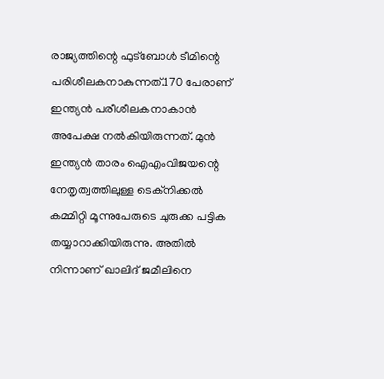രാജ്യത്തിന്റെ ഫുട്‌ബോള്‍ ടീമിന്റെ പരിശീലകനാകുന്നത്.170 പേരാണ് ഇന്ത്യന്‍ പരീശീലകനാകാന്‍ അപേക്ഷ നല്‍കിയിരുന്നത്. മുന്‍ ഇന്ത്യന്‍ താരം ഐഎംവിജയന്റെ നേതൃത്വത്തിലുള്ള ടെക്‌നിക്കല്‍ കമ്മിറ്റി മൂന്നുപേരുടെ ചുരുക്ക പട്ടിക തയ്യാറാക്കിയിരുന്നു. അതില്‍ നിന്നാണ് ഖാലിദ് ജമീലിനെ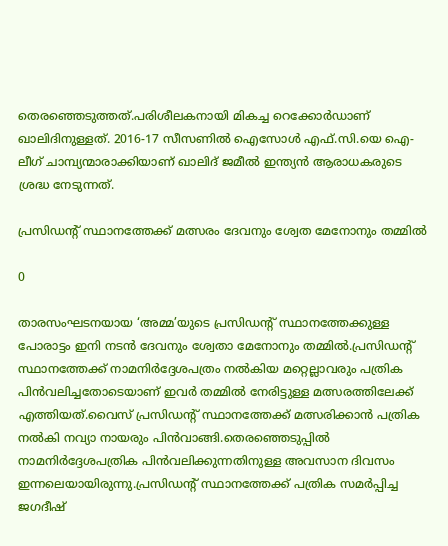തെരഞ്ഞെടുത്തത്.പരിശീലകനായി മികച്ച റെക്കോര്‍ഡാണ് ഖാലിദിനുള്ളത്. 2016-17 സീസണില്‍ ഐസോള്‍ എഫ്.സി.യെ ഐ-ലീഗ് ചാമ്പ്യന്മാരാക്കിയാണ് ഖാലിദ് ജമീല്‍ ഇന്ത്യന്‍ ആരാധകരുടെ ശ്രദ്ധ നേടുന്നത്.

പ്രസിഡന്റ് സ്ഥാനത്തേക്ക് മത്സരം ദേവനും ശ്വേത മേനോനും തമ്മില്‍

0

താരസംഘടനയായ ‘അമ്മ’യുടെ പ്രസിഡന്റ് സ്ഥാനത്തേക്കുള്ള പോരാട്ടം ഇനി നടന്‍ ദേവനും ശ്വേതാ മേനോനും തമ്മില്‍.പ്രസിഡന്റ് സ്ഥാനത്തേക്ക് നാമനിര്‍ദ്ദേശപത്രം നല്‍കിയ മറ്റെല്ലാവരും പത്രിക പിന്‍വലിച്ചതോടെയാണ് ഇവര്‍ തമ്മില്‍ നേരിട്ടുള്ള മത്സരത്തിലേക്ക് എത്തിയത്.വൈസ് പ്രസിഡന്റ് സ്ഥാനത്തേക്ക് മത്സരിക്കാന്‍ പത്രിക നല്‍കി നവ്യാ നായരും പിന്‍വാങ്ങി.തെരഞ്ഞെടുപ്പില്‍ നാമനിര്‍ദ്ദേശപത്രിക പിന്‍വലിക്കുന്നതിനുള്ള അവസാന ദിവസം ഇന്നലെയായിരുന്നു.പ്രസിഡന്റ് സ്ഥാനത്തേക്ക് പത്രിക സമര്‍പ്പിച്ച ജഗദീഷ്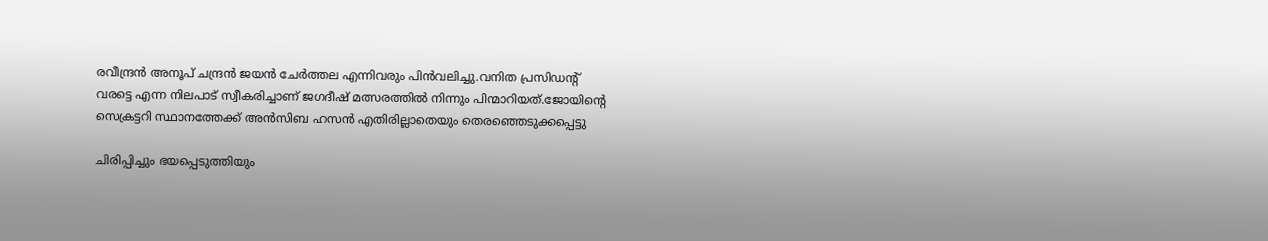രവീന്ദ്രന്‍ അനൂപ് ചന്ദ്രന്‍ ജയന്‍ ചേര്‍ത്തല എന്നിവരും പിന്‍വലിച്ചു.വനിത പ്രസിഡന്റ് വരട്ടെ എന്ന നിലപാട് സ്വീകരിച്ചാണ് ജഗദീഷ് മത്സരത്തില്‍ നിന്നും പിന്മാറിയത്.ജോയിന്റെ സെക്രട്ടറി സ്ഥാനത്തേക്ക് അന്‍സിബ ഹസന്‍ എതിരില്ലാതെയും തെരഞ്ഞെടുക്കപ്പെട്ടു

ചിരിപ്പിച്ചും ഭയപ്പെടുത്തിയും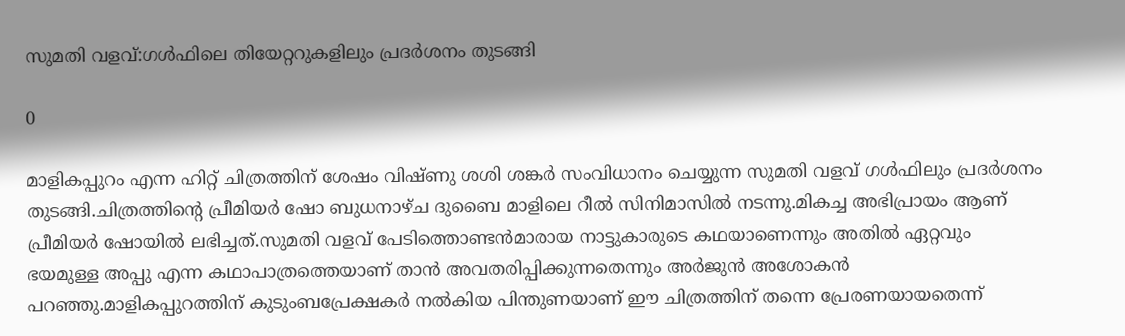സുമതി വളവ്:ഗള്‍ഫിലെ തിയേറ്ററുകളിലും പ്രദര്‍ശനം തുടങ്ങി

0

മാളികപ്പുറം എന്ന ഹിറ്റ് ചിത്രത്തിന് ശേഷം വിഷ്ണു ശശി ശങ്കര്‍ സംവിധാനം ചെയ്യുന്ന സുമതി വളവ് ഗള്‍ഫിലും പ്രദര്‍ശനം തുടങ്ങി.ചിത്രത്തിന്റെ പ്രീമിയര്‍ ഷോ ബുധനാഴ്ച ദുബൈ മാളിലെ റീല്‍ സിനിമാസില്‍ നടന്നു.മികച്ച അഭിപ്രായം ആണ് പ്രീമിയര്‍ ഷോയില്‍ ലഭിച്ചത്.സുമതി വളവ് പേടിത്തൊണ്ടന്‍മാരായ നാട്ടുകാരുടെ കഥയാണെന്നും അതില്‍ ഏറ്റവും ഭയമുള്ള അപ്പു എന്ന കഥാപാത്രത്തെയാണ് താന്‍ അവതരിപ്പിക്കുന്നതെന്നും അര്‍ജുന്‍ അശോകന്‍ പറഞ്ഞു.മാളികപ്പുറത്തിന് കുടുംബപ്രേക്ഷകര്‍ നല്‍കിയ പിന്തുണയാണ് ഈ ചിത്രത്തിന് തന്നെ പ്രേരണയായതെന്ന്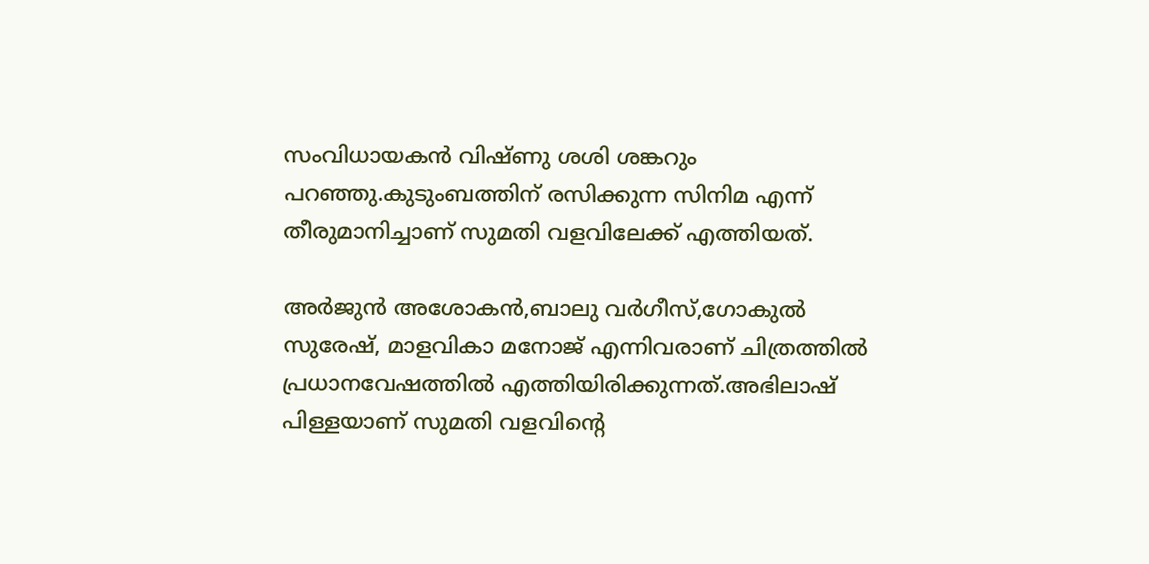സംവിധായകന്‍ വിഷ്ണു ശശി ശങ്കറും പറഞ്ഞു.കുടുംബത്തിന് രസിക്കുന്ന സിനിമ എന്ന് തീരുമാനിച്ചാണ് സുമതി വളവിലേക്ക് എത്തിയത്.

അര്‍ജുന്‍ അശോകന്‍,ബാലു വര്‍ഗീസ്,ഗോകുല്‍ സുരേഷ്, മാളവികാ മനോജ് എന്നിവരാണ് ചിത്രത്തില്‍ പ്രധാനവേഷത്തില്‍ എത്തിയിരിക്കുന്നത്.അഭിലാഷ് പിള്ളയാണ് സുമതി വളവിന്റെ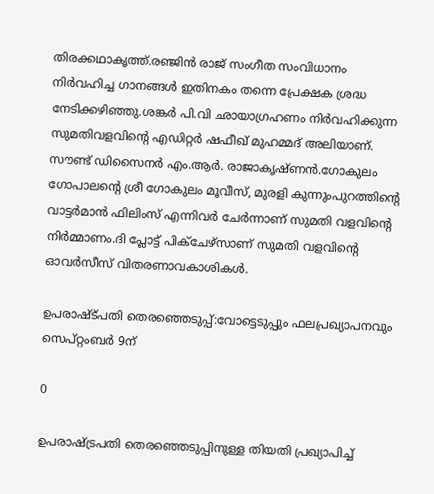തിരക്കഥാകൃത്ത്.രഞ്ജിന്‍ രാജ് സംഗീത സംവിധാനം നിര്‍വഹിച്ച ഗാനങ്ങള്‍ ഇതിനകം തന്നെ പ്രേക്ഷക ശ്രദ്ധ നേടിക്കഴിഞ്ഞു.ശങ്കര്‍ പി.വി ഛായാഗ്രഹണം നിര്‍വഹിക്കുന്ന സുമതിവളവിന്റെ എഡിറ്റര്‍ ഷഫീഖ് മുഹമ്മദ് അലിയാണ്. സൗണ്ട് ഡിസൈനര്‍ എം.ആര്‍. രാജാകൃഷ്ണന്‍.ഗോകുലം ഗോപാലന്റെ ശ്രീ ഗോകുലം മൂവീസ്, മുരളി കുന്നുംപുറത്തിന്റെ വാട്ടര്‍മാന്‍ ഫിലിംസ് എന്നിവര്‍ ചേര്‍ന്നാണ് സുമതി വളവിന്റെ നിര്‍മ്മാണം.ദി പ്ലോട്ട് പിക്ചേഴ്സാണ് സുമതി വളവിന്റെ ഓവര്‍സീസ് വിതരണാവകാശികള്‍.

ഉപരാഷ്ട്പതി തെരഞ്ഞെടുപ്പ്:വോട്ടെടുപ്പും ഫലപ്രഖ്യാപനവും സെപ്റ്റംബര്‍ 9ന്‌

0

ഉപരാഷ്ട്രപതി തെരഞ്ഞെടുപ്പിനുള്ള തിയതി പ്രഖ്യാപിച്ച്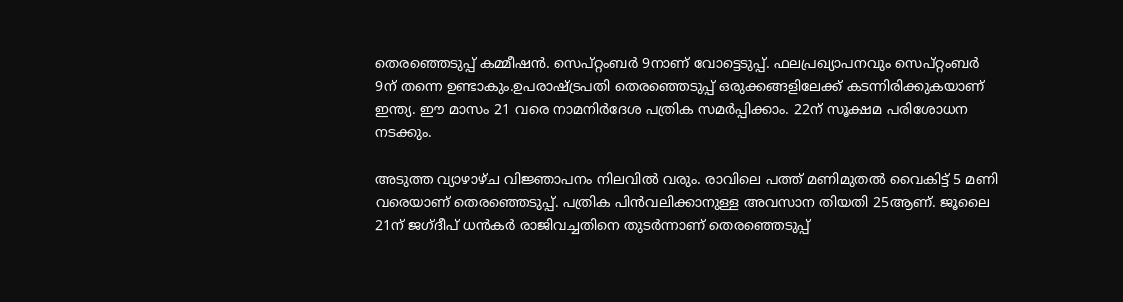തെരഞ്ഞെടുപ്പ് കമ്മീഷന്‍. സെപ്റ്റംബര്‍ 9നാണ് വോട്ടെടുപ്പ്. ഫലപ്രഖ്യാപനവും സെപ്റ്റംബര്‍ 9ന് തന്നെ ഉണ്ടാകും.ഉപരാഷ്ട്രപതി തെരഞ്ഞെടുപ്പ് ഒരുക്കങ്ങളിലേക്ക് കടന്നിരിക്കുകയാണ് ഇന്ത്യ. ഈ മാസം 21 വരെ നാമനിര്‍ദേശ പത്രിക സമര്‍പ്പിക്കാം. 22ന് സൂക്ഷമ പരിശോധന നടക്കും.

അടുത്ത വ്യാഴാഴ്ച വിജ്ഞാപനം നിലവില്‍ വരും. രാവിലെ പത്ത് മണിമുതല്‍ വൈകിട്ട് 5 മണി വരെയാണ് തെരഞ്ഞെടുപ്പ്. പത്രിക പിന്‍വലിക്കാനുള്ള അവസാന തിയതി 25ആണ്. ജൂലൈ 21ന് ജഗ്ദീപ് ധന്‍കര്‍ രാജിവച്ചതിനെ തുടര്‍ന്നാണ് തെരഞ്ഞെടുപ്പ്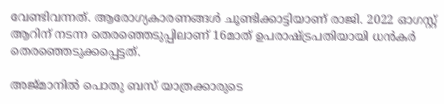വേണ്ടിവന്നത്. ആരോഗ്യകാരണങ്ങള്‍ ചൂണ്ടിക്കാട്ടിയാണ് രാജി. 2022 ഓഗസ്റ്റ് ആറിന് നടന്ന തെരഞ്ഞെടുപ്പിലാണ് 16മാത് ഉപരാഷ്ട്രപതിയായി ധന്‍കര്‍ തെരഞ്ഞെടുക്കപ്പെട്ടത്.

അജ്മാനില്‍ പൊതു ബസ് യാത്രക്കാരുടെ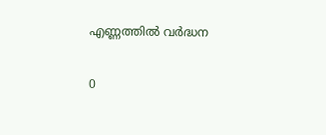എണ്ണത്തില്‍ വര്‍ദ്ധന

0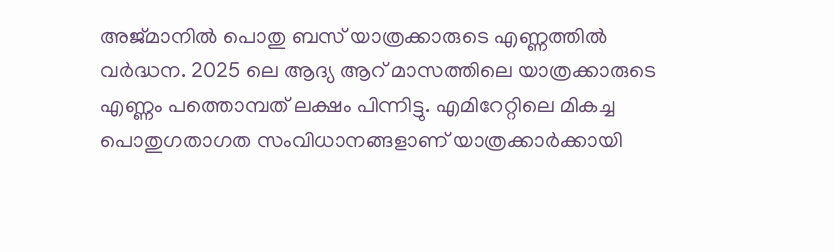അജ്മാനില്‍ പൊതു ബസ് യാത്രക്കാരുടെ എണ്ണത്തില്‍ വര്‍ദ്ധന. 2025 ലെ ആദ്യ ആറ് മാസത്തിലെ യാത്രക്കാരുടെ എണ്ണം പത്തൊമ്പത് ലക്ഷം പിന്നിട്ടു. എമിറേറ്റിലെ മികച്ച പൊതുഗതാഗത സംവിധാനങ്ങളാണ് യാത്രക്കാര്‍ക്കായി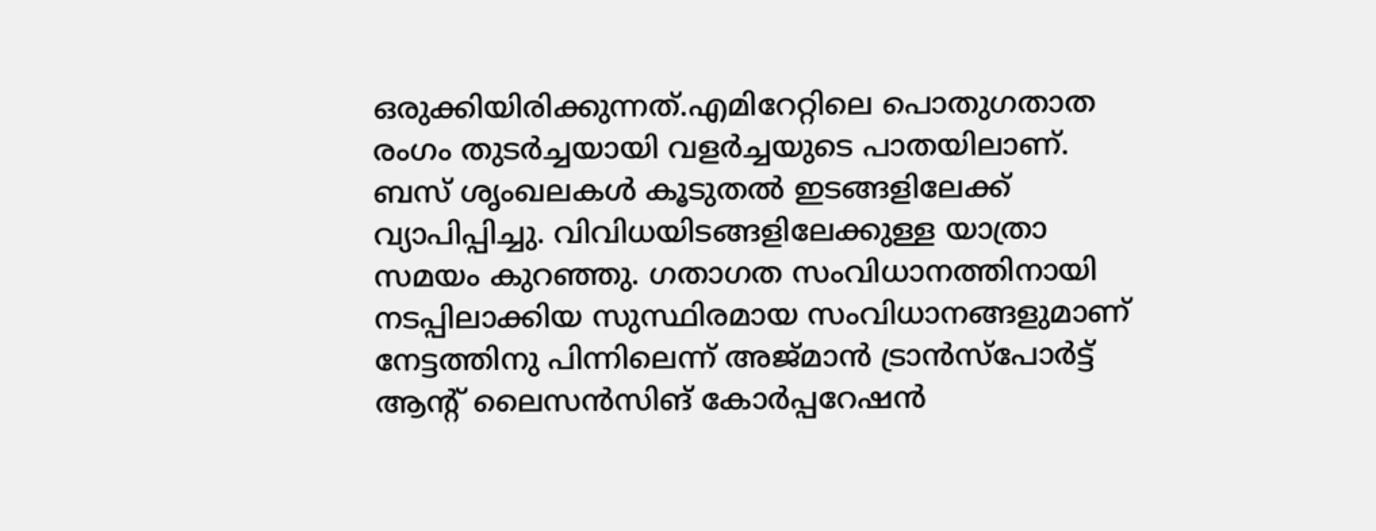ഒരുക്കിയിരിക്കുന്നത്.എമിറേറ്റിലെ പൊതുഗതാത രംഗം തുടര്‍ച്ചയായി വളര്‍ച്ചയുടെ പാതയിലാണ്. ബസ് ശൃംഖലകള്‍ കൂടുതല്‍ ഇടങ്ങളിലേക്ക് വ്യാപിപ്പിച്ചു. വിവിധയിടങ്ങളിലേക്കുള്ള യാത്രാ സമയം കുറഞ്ഞു. ഗതാഗത സംവിധാനത്തിനായി നടപ്പിലാക്കിയ സുസ്ഥിരമായ സംവിധാനങ്ങളുമാണ് നേട്ടത്തിനു പിന്നിലെന്ന് അജ്മാന്‍ ട്രാന്‍സ്‌പോര്‍ട്ട് ആന്റ് ലൈസന്‍സിങ് കോര്‍പ്പറേഷന്‍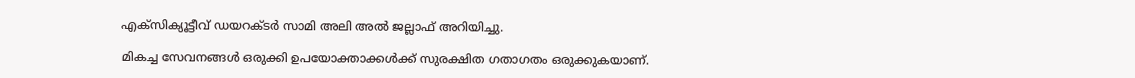എക്‌സിക്യൂട്ടീവ് ഡയറക്ടര്‍ സാമി അലി അല്‍ ജല്ലാഫ് അറിയിച്ചു.

മികച്ച സേവനങ്ങള്‍ ഒരുക്കി ഉപയോക്താക്കള്‍ക്ക് സുരക്ഷിത ഗതാഗതം ഒരുക്കുകയാണ്.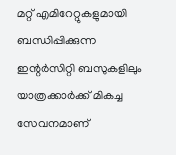മറ്റ് എമിറേറ്റുകളുമായി ബന്ധിപ്പിക്കുന്ന ഇന്റര്‍സിറ്റി ബസുകളിലും യാത്രക്കാര്‍ക്ക് മികച്ച സേവനമാണ്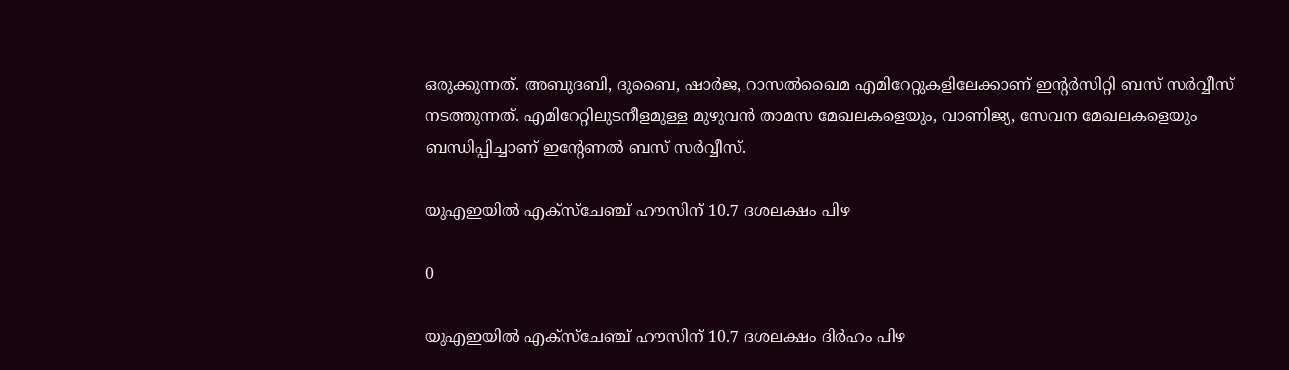ഒരുക്കുന്നത്. അബുദബി, ദുബൈ, ഷാര്‍ജ, റാസല്‍ഖൈമ എമിറേറ്റുകളിലേക്കാണ് ഇന്റര്‍സിറ്റി ബസ് സര്‍വ്വീസ് നടത്തുന്നത്. എമിറേറ്റിലുടനീളമുള്ള മുഴുവന്‍ താമസ മേഖലകളെയും, വാണിജ്യ, സേവന മേഖലകളെയും ബന്ധിപ്പിച്ചാണ് ഇന്റേണല്‍ ബസ് സര്‍വ്വീസ്.

യുഎഇയില്‍ എക്‌സ്‌ചേഞ്ച് ഹൗസിന് 10.7 ദശലക്ഷം പിഴ

0

യുഎഇയില്‍ എക്‌സ്‌ചേഞ്ച് ഹൗസിന് 10.7 ദശലക്ഷം ദിര്‍ഹം പിഴ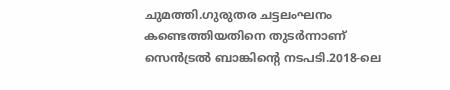ചുമത്തി.ഗുരുതര ചട്ടലംഘനം കണ്ടെത്തിയതിനെ തുടര്‍ന്നാണ് സെന്‍ട്രല്‍ ബാങ്കിന്റെ നടപടി.2018-ലെ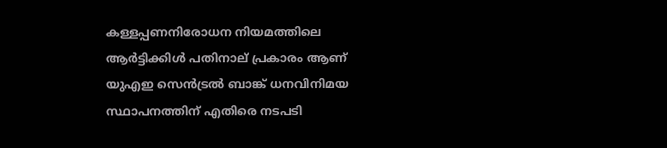കള്ളപ്പണനിരോധന നിയമത്തിലെ ആര്‍ട്ടിക്കിള്‍ പതിനാല് പ്രകാരം ആണ് യുഎഇ സെന്‍ട്രല്‍ ബാങ്ക് ധനവിനിമയ സ്ഥാപനത്തിന് എതിരെ നടപടി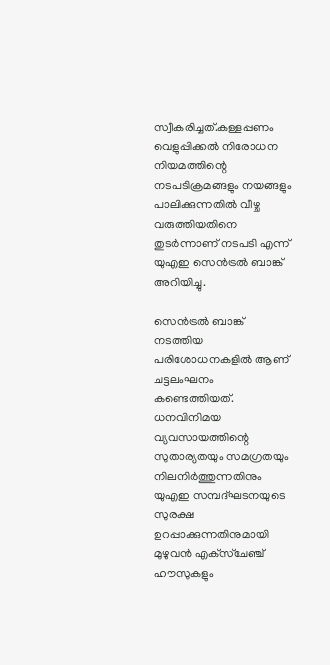സ്വീകരിച്ചത്.കള്ളപ്പണം വെളുപ്പിക്കല്‍ നിരോധന നിയമത്തിന്റെ നടപടിക്രമങ്ങളും നയങ്ങളും പാലിക്കുന്നതില്‍ വീഴ്ച വരുത്തിയതിനെ തുടര്‍ന്നാണ് നടപടി എന്ന് യുഎഇ സെന്‍ട്രല്‍ ബാങ്ക് അറിയിച്ചു.

സെന്‍ട്രല്‍ ബാങ്ക് നടത്തിയ പരിശോധനകളില്‍ ആണ് ചട്ടലംഘനം കണ്ടെത്തിയത്. ധനവിനിമയ വ്യവസായത്തിന്റെ സുതാര്യതയും സമഗ്രതയും നിലനിര്‍ത്തുന്നതിനും യുഎഇ സമ്പദ്ഘടനയുടെ സുരക്ഷ ഉറപ്പാക്കുന്നതിനുമായി മുഴുവന്‍ എക്‌സ്‌ചേഞ്ച് ഹൗസുകളും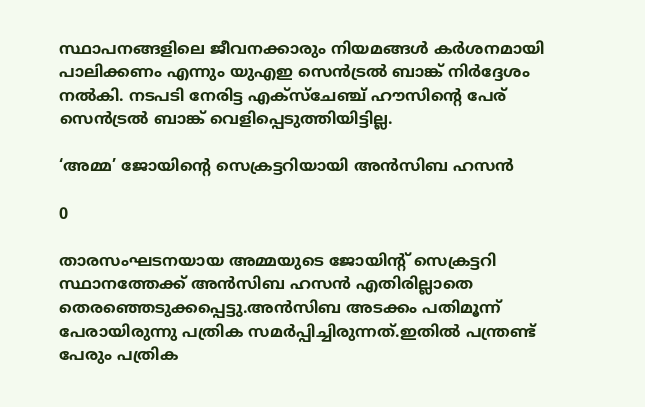സ്ഥാപനങ്ങളിലെ ജീവനക്കാരും നിയമങ്ങള്‍ കര്‍ശനമായി പാലിക്കണം എന്നും യുഎഇ സെന്‍ട്രല്‍ ബാങ്ക് നിര്‍ദ്ദേശം നല്‍കി. നടപടി നേരിട്ട എക്‌സ്‌ചേഞ്ച് ഹൗസിന്റെ പേര് സെന്‍ട്രല്‍ ബാങ്ക് വെളിപ്പെടുത്തിയിട്ടില്ല.

‘അമ്മ’ ജോയിന്റെ സെക്രട്ടറിയായി അന്‍സിബ ഹസന്‍

0

താരസംഘടനയായ അമ്മയുടെ ജോയിന്റ് സെക്രട്ടറി സ്ഥാനത്തേക്ക് അന്‍സിബ ഹസന്‍ എതിരില്ലാതെ തെരഞ്ഞെടുക്കപ്പെട്ടു.അന്‍സിബ അടക്കം പതിമൂന്ന് പേരായിരുന്നു പത്രിക സമര്‍പ്പിച്ചിരുന്നത്.ഇതില്‍ പന്ത്രണ്ട് പേരും പത്രിക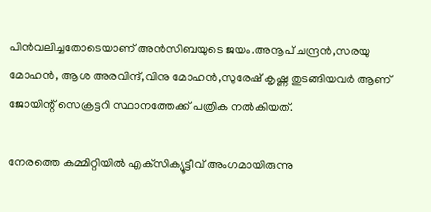പിന്‍വലിച്ചതോടെയാണ് അന്‍സിബയുടെ ജയം.അനൂപ് ചന്ദ്രന്‍,സരയു മോഹന്‍, ആശ അരവിന്ദ്,വിനു മോഹന്‍,സുരേഷ് കൃഷ്ണ തുടങ്ങിയവര്‍ ആണ് ജോയിന്റ് സെക്രട്ടറി സ്ഥാനത്തേക്ക് പത്രിക നല്‍കിയത്.

നേരത്തെ കമ്മിറ്റിയില്‍ എക്‌സിക്യൂട്ടീവ് അംഗമായിരുന്നു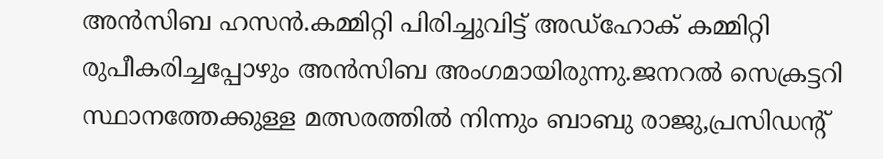അന്‍സിബ ഹസന്‍.കമ്മിറ്റി പിരിച്ചുവിട്ട് അഡ്‌ഹോക് കമ്മിറ്റി രുപീകരിച്ചപ്പോഴും അന്‍സിബ അംഗമായിരുന്നു.ജനറല്‍ സെക്രട്ടറി സ്ഥാനത്തേക്കുള്ള മത്സരത്തില്‍ നിന്നും ബാബു രാജു,പ്രസിഡന്റ്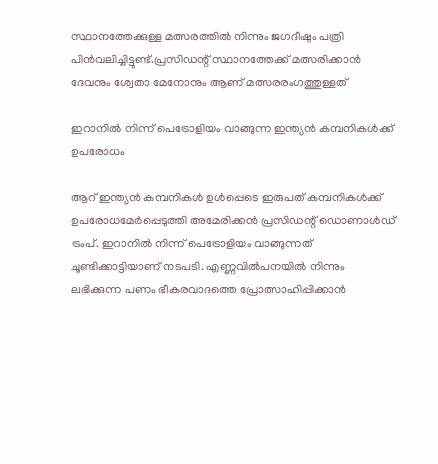സ്ഥാനത്തേക്കുള്ള മത്സരത്തില്‍ നിന്നും ജഗദീഷും പത്രി പിന്‍വലിച്ചിട്ടുണ്ട്.പ്രസിഡന്റ് സ്ഥാനത്തേക്ക് മത്സരിക്കാന്‍ ദേവനും ശ്വേതാ മേനോനും ആണ് മത്സരരംഗത്തുള്ളത്

ഇറാനില്‍ നിന്ന് പെട്രോളിയം വാങ്ങുന്ന ഇന്ത്യന്‍ കമ്പനികള്‍ക്ക് ഉപരോധം

ആറ് ഇന്ത്യന്‍ കമ്പനികള്‍ ഉള്‍പ്പെടെ ഇരുപത് കമ്പനികള്‍ക്ക് ഉപരോധമേര്‍പ്പെടുത്തി അമേരിക്കന്‍ പ്രസിഡന്റ് ഡൊണാള്‍ഡ് ട്രംപ്. ഇറാനില്‍ നിന്ന് പെട്രോളിയം വാങ്ങുന്നത് ചൂണ്ടിക്കാട്ടിയാണ് നടപടി. എണ്ണവില്‍പനയില്‍ നിന്നും ലഭിക്കുന്ന പണം ഭീകരവാദത്തെ പ്രോത്സാഹിപ്പിക്കാന്‍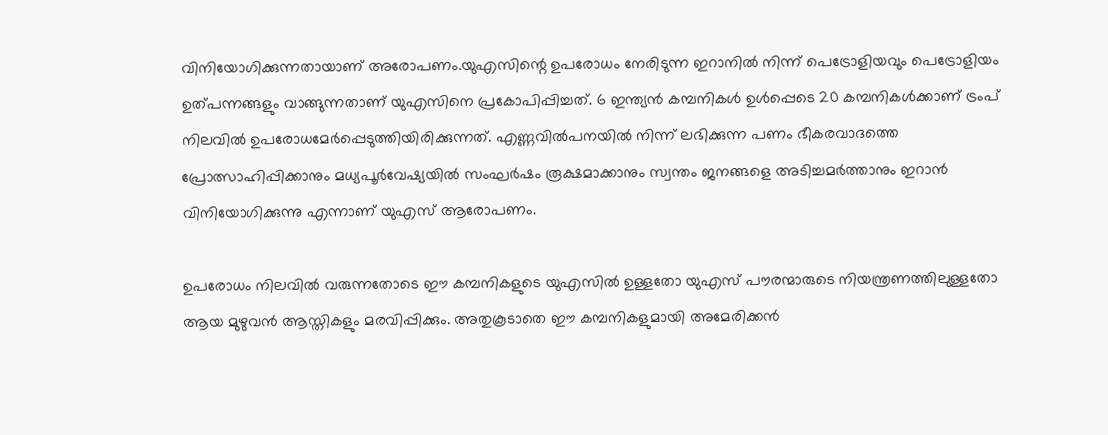വിനിയോഗിക്കുന്നതായാണ് അരോപണം.യുഎസിന്റെ ഉപരോധം നേരിടുന്ന ഇറാനില്‍ നിന്ന് പെട്രോളിയവും പെട്രോളിയം ഉത്പന്നങ്ങളും വാങ്ങുന്നതാണ് യുഎസിനെ പ്രകോപിപ്പിച്ചത്. 6 ഇന്ത്യന്‍ കമ്പനികള്‍ ഉള്‍പ്പെടെ 20 കമ്പനികള്‍ക്കാണ് ട്രംപ് നിലവില്‍ ഉപരോധമേര്‍പ്പെടുത്തിയിരിക്കുന്നത്. എണ്ണവില്‍പനയില്‍ നിന്ന് ലഭിക്കുന്ന പണം ഭീകരവാദത്തെ പ്രോത്സാഹിപ്പിക്കാനും മധ്യപൂര്‍വേഷ്യയില്‍ സംഘര്‍ഷം രൂക്ഷമാക്കാനും സ്വന്തം ജനങ്ങളെ അടിച്ചമര്‍ത്താനും ഇറാന്‍ വിനിയോഗിക്കുന്നു എന്നാണ് യുഎസ് ആരോപണം.

ഉപരോധം നിലവില്‍ വരുന്നതോടെ ഈ കമ്പനികളുടെ യുഎസില്‍ ഉള്ളതോ യുഎസ് പൗരന്മാരുടെ നിയന്ത്രണത്തിലുള്ളതോ ആയ മുഴുവന്‍ ആസ്തികളും മരവിപ്പിക്കും. അതുകൂടാതെ ഈ കമ്പനികളുമായി അമേരിക്കന്‍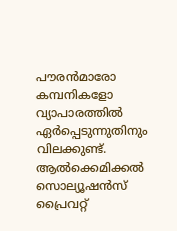പൗരന്‍മാരോ കമ്പനികളോ വ്യാപാരത്തില്‍ ഏര്‍പ്പെടുന്നുതിനും വിലക്കുണ്ട്. ആല്‍ക്കെമിക്കല്‍ സൊല്യൂഷന്‍സ് പ്രൈവറ്റ്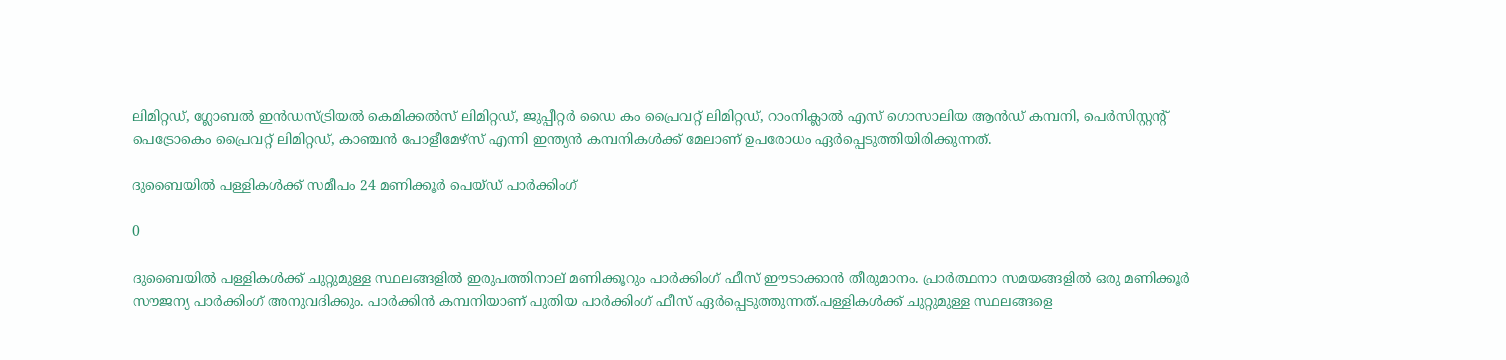ലിമിറ്റഡ്, ഗ്ലോബല്‍ ഇന്‍ഡസ്ട്രിയല്‍ കെമിക്കല്‍സ് ലിമിറ്റഡ്, ജുപ്പീറ്റര്‍ ഡൈ കം പ്രൈവറ്റ് ലിമിറ്റഡ്, റാംനിക്ലാല്‍ എസ് ഗൊസാലിയ ആന്‍ഡ് കമ്പനി, പെര്‍സിസ്റ്റന്റ് പെട്രോകെം പ്രൈവറ്റ് ലിമിറ്റഡ്, കാഞ്ചന്‍ പോളീമേഴ്‌സ് എന്നി ഇന്ത്യന്‍ കമ്പനികള്‍ക്ക് മേലാണ് ഉപരോധം ഏര്‍പ്പെടുത്തിയിരിക്കുന്നത്.

ദുബൈയില്‍ പള്ളികള്‍ക്ക് സമീപം 24 മണിക്കൂര്‍ പെയ്ഡ് പാര്‍ക്കിംഗ്‌

0

ദുബൈയില്‍ പള്ളികള്‍ക്ക് ചുറ്റുമുള്ള സ്ഥലങ്ങളില്‍ ഇരുപത്തിനാല് മണിക്കൂറും പാര്‍ക്കിംഗ് ഫീസ് ഈടാക്കാന്‍ തീരുമാനം. പ്രാര്‍ത്ഥനാ സമയങ്ങളില്‍ ഒരു മണിക്കൂര്‍ സൗജന്യ പാര്‍ക്കിംഗ് അനുവദിക്കും. പാര്‍ക്കിന്‍ കമ്പനിയാണ് പുതിയ പാര്‍ക്കിംഗ് ഫീസ് ഏര്‍പ്പെടുത്തുന്നത്.പള്ളികള്‍ക്ക് ചുറ്റുമുള്ള സ്ഥലങ്ങളെ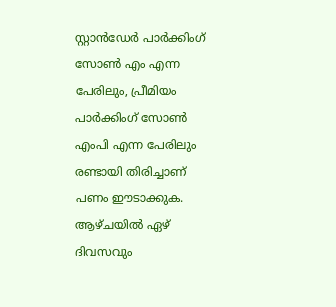സ്റ്റാന്‍ഡേര്‍ പാര്‍ക്കിംഗ് സോണ്‍ എം എന്ന പേരിലും, പ്രീമിയം പാര്‍ക്കിംഗ് സോണ്‍ എംപി എന്ന പേരിലും രണ്ടായി തിരിച്ചാണ് പണം ഈടാക്കുക. ആഴ്ചയില്‍ ഏഴ് ദിവസവും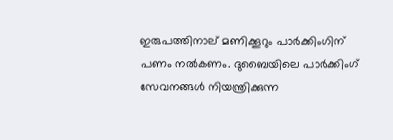ഇരുപത്തിനാല് മണിക്കൂറും പാര്‍ക്കിംഗിന് പണം നല്‍കണം. ദുബൈയിലെ പാര്‍ക്കിംഗ് സേവനങ്ങള്‍ നിയന്ത്രിക്കുന്ന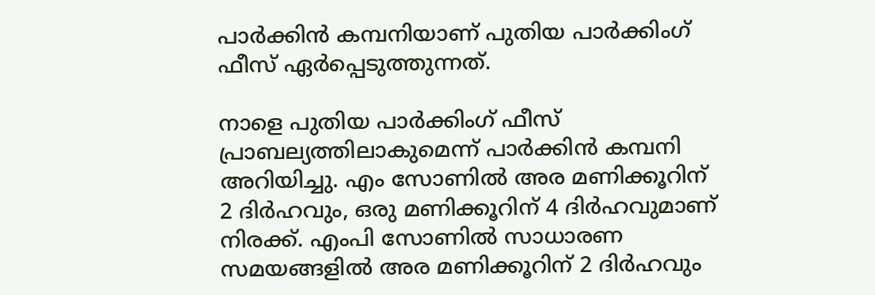പാര്‍ക്കിന്‍ കമ്പനിയാണ് പുതിയ പാര്‍ക്കിംഗ് ഫീസ് ഏര്‍പ്പെടുത്തുന്നത്.

നാളെ പുതിയ പാര്‍ക്കിംഗ് ഫീസ് പ്രാബല്യത്തിലാകുമെന്ന് പാര്‍ക്കിന്‍ കമ്പനി അറിയിച്ചു. എം സോണില്‍ അര മണിക്കൂറിന് 2 ദിര്‍ഹവും, ഒരു മണിക്കൂറിന് 4 ദിര്‍ഹവുമാണ് നിരക്ക്. എംപി സോണില്‍ സാധാരണ സമയങ്ങളില്‍ അര മണിക്കൂറിന് 2 ദിര്‍ഹവും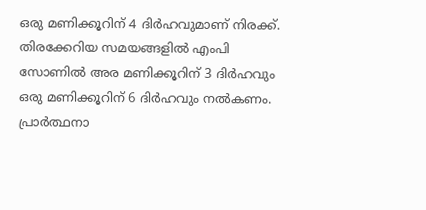ഒരു മണിക്കൂറിന് 4 ദിര്‍ഹവുമാണ് നിരക്ക്. തിരക്കേറിയ സമയങ്ങളില്‍ എംപി സോണില്‍ അര മണിക്കൂറിന് 3 ദിര്‍ഹവും ഒരു മണിക്കൂറിന് 6 ദിര്‍ഹവും നല്‍കണം. പ്രാര്‍ത്ഥനാ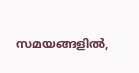സമയങ്ങളില്‍,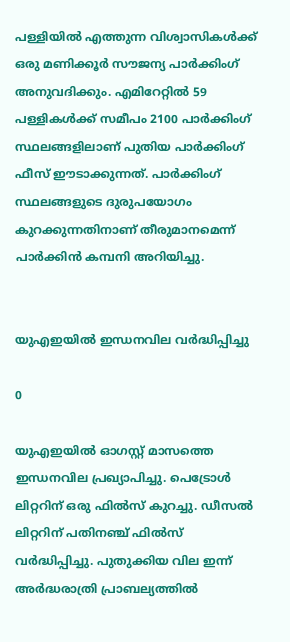പള്ളിയില്‍ എത്തുന്ന വിശ്വാസികള്‍ക്ക് ഒരു മണിക്കൂര്‍ സൗജന്യ പാര്‍ക്കിംഗ് അനുവദിക്കും. എമിറേറ്റില്‍ 59 പള്ളികള്‍ക്ക് സമീപം 2100 പാര്‍ക്കിംഗ് സ്ഥലങ്ങളിലാണ് പുതിയ പാര്‍ക്കിംഗ് ഫീസ് ഈടാക്കുന്നത്. പാര്‍ക്കിംഗ് സ്ഥലങ്ങളുടെ ദുരുപയോഗം കുറക്കുന്നതിനാണ് തീരുമാനമെന്ന് പാര്‍ക്കിന്‍ കമ്പനി അറിയിച്ചു.


യുഎഇയില്‍ ഇന്ധനവില വര്‍ദ്ധിപ്പിച്ചു

0

യുഎഇയില്‍ ഓഗസ്റ്റ് മാസത്തെ ഇന്ധനവില പ്രഖ്യാപിച്ചു. പെട്രോള്‍ ലിറ്ററിന് ഒരു ഫില്‍സ് കുറച്ചു. ഡീസല്‍ ലിറ്ററിന് പതിനഞ്ച് ഫില്‍സ് വര്‍ദ്ധിപ്പിച്ചു. പുതുക്കിയ വില ഇന്ന് അര്‍ദ്ധരാത്രി പ്രാബല്യത്തില്‍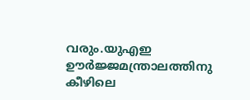വരും.യുഎഇ ഊര്‍ജ്ജമന്ത്രാലത്തിനു കീഴിലെ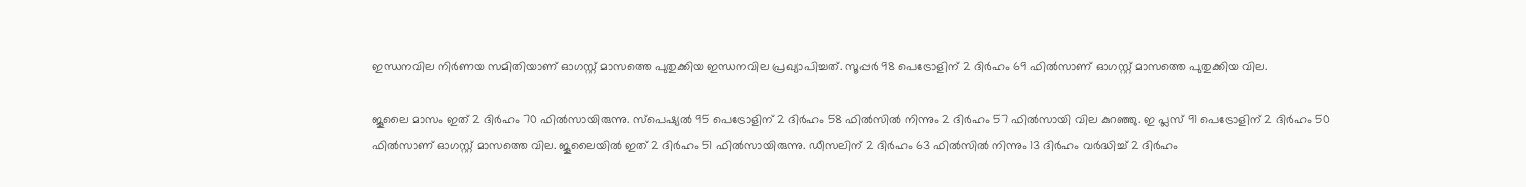ഇന്ധനവില നിര്‍ണയ സമിതിയാണ് ഓഗസ്റ്റ് മാസത്തെ പുതുക്കിയ ഇന്ധനവില പ്രഖ്യാപിച്ചത്. സൂപ്പര്‍ 98 പെട്രോളിന് 2 ദിര്‍ഹം 69 ഫില്‍സാണ് ഓഗസ്റ്റ് മാസത്തെ പുതുക്കിയ വില.

ജൂലൈ മാസം ഇത് 2 ദിര്‍ഹം 70 ഫില്‍സായിരുന്നു. സ്‌പെഷ്യല്‍ 95 പെട്രോളിന് 2 ദിര്‍ഹം 58 ഫില്‍സില്‍ നിന്നും 2 ദിര്‍ഹം 57 ഫില്‍സായി വില കുറഞ്ഞു. ഇ പ്ലസ് 91 പെട്രോളിന് 2 ദിര്‍ഹം 50 ഫില്‍സാണ് ഓഗസ്റ്റ് മാസത്തെ വില. ജൂലൈയില്‍ ഇത് 2 ദിര്‍ഹം 51 ഫില്‍സായിരുന്നു. ഡീസലിന് 2 ദിര്‍ഹം 63 ഫില്‍സില്‍ നിന്നും 13 ദിര്‍ഹം വര്‍ദ്ധിച്ച് 2 ദിര്‍ഹം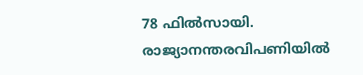78 ഫില്‍സായി. രാജ്യാനന്തരവിപണിയില്‍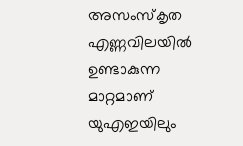അസംസ്‌കൃത എണ്ണവിലയില്‍ ഉണ്ടാകുന്ന മാറ്റമാണ് യുഎഇയിലും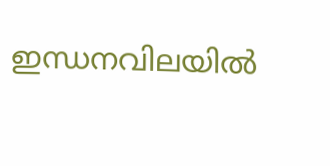ഇന്ധനവിലയില്‍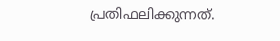പ്രതിഫലിക്കുന്നത്.